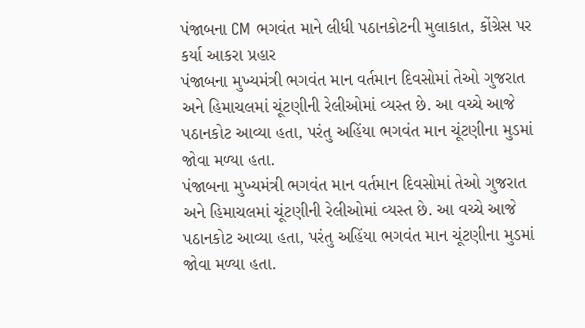પંજાબના CM ભગવંત માને લીધી પઠાનકોટની મુલાકાત, કોંગ્રેસ પર કર્યા આકરા પ્રહાર
પંજાબના મુખ્યમંત્રી ભગવંત માન વર્તમાન દિવસોમાં તેઓ ગુજરાત અને હિમાચલમાં ચૂંટણીની રેલીઓમાં વ્યસ્ત છે. આ વચ્ચે આજે પઠાનકોટ આવ્યા હતા, પરંતુ અહિંયા ભગવંત માન ચૂંટણીના મુડમાં જોવા મળ્યા હતા.
પંજાબના મુખ્યમંત્રી ભગવંત માન વર્તમાન દિવસોમાં તેઓ ગુજરાત અને હિમાચલમાં ચૂંટણીની રેલીઓમાં વ્યસ્ત છે. આ વચ્ચે આજે પઠાનકોટ આવ્યા હતા, પરંતુ અહિંયા ભગવંત માન ચૂંટણીના મુડમાં જોવા મળ્યા હતા.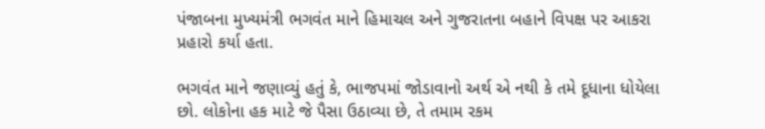પંજાબના મુખ્યમંત્રી ભગવંત માને હિમાચલ અને ગુજરાતના બહાને વિપક્ષ પર આકરા પ્રહારો કર્યા હતા.

ભગવંત માને જણાવ્યું હતું કે, ભાજપમાં જોડાવાનો અર્થ એ નથી કે તમે દૂધાના ધોયેલા છો. લોકોના હક માટે જે પૈસા ઉઠાવ્યા છે, તે તમામ રકમ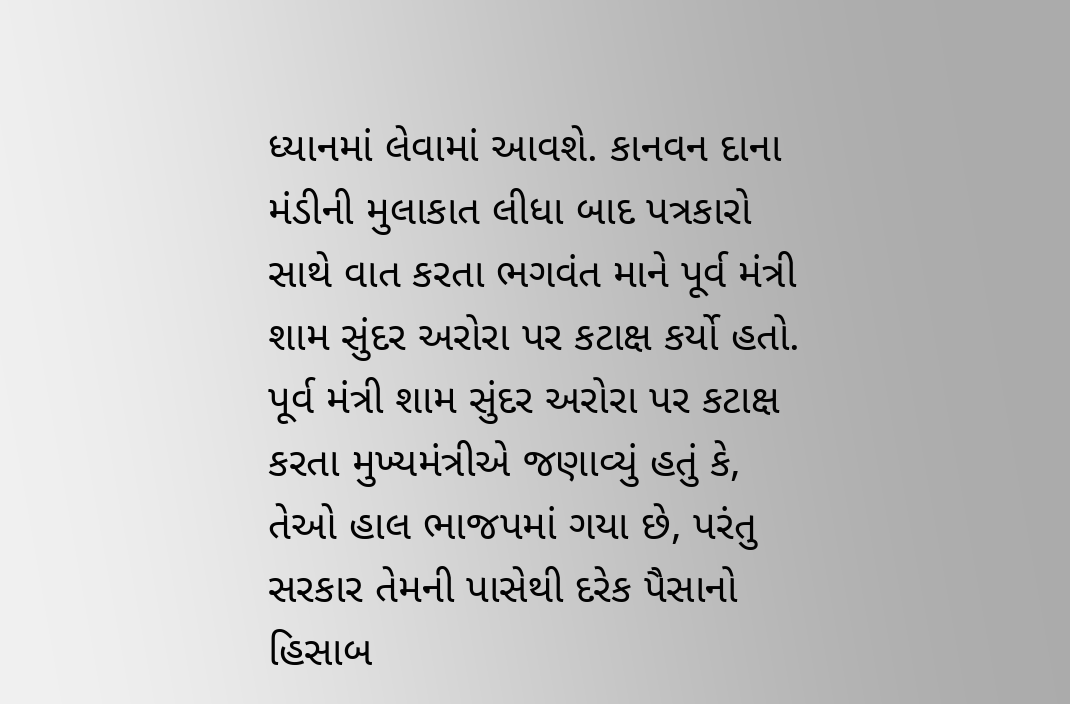ધ્યાનમાં લેવામાં આવશે. કાનવન દાના મંડીની મુલાકાત લીધા બાદ પત્રકારો સાથે વાત કરતા ભગવંત માને પૂર્વ મંત્રી શામ સુંદર અરોરા પર કટાક્ષ કર્યો હતો.
પૂર્વ મંત્રી શામ સુંદર અરોરા પર કટાક્ષ કરતા મુખ્યમંત્રીએ જણાવ્યું હતું કે, તેઓ હાલ ભાજપમાં ગયા છે, પરંતુ સરકાર તેમની પાસેથી દરેક પૈસાનો હિસાબ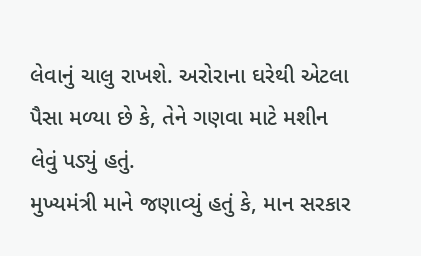લેવાનું ચાલુ રાખશે. અરોરાના ઘરેથી એટલા પૈસા મળ્યા છે કે, તેને ગણવા માટે મશીન લેવું પડ્યું હતું.
મુખ્યમંત્રી માને જણાવ્યું હતું કે, માન સરકાર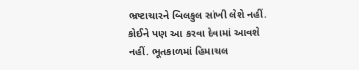ભ્રષ્ટાચારને બિલકુલ સાંખી લેશે નહીં. કોઈને પણ આ કરવા દેવામાં આવશે નહીં. ભૂતકાળમાં હિમાચલ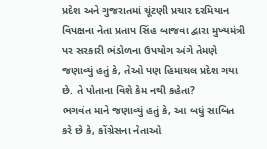પ્રદેશ અને ગુજરાતમાં ચૂંટણી પ્રચાર દરમિયાન વિપક્ષના નેતા પ્રતાપ સિંહ બાજવા દ્વારા મુખ્યમંત્રી પર સરકારી ભંડોળના ઉપયોગ અંગે તેમણે જણાવ્યું હતું કે, તેઓ પણ હિમાચલ પ્રદેશ ગયા છે. તે પોતાના વિશે કેમ નથી કહેતા?
ભગવંત માને જણાવ્યું હતું કે, આ બધું સાબિત કરે છે કે, કોંગ્રેસના નેતાઓ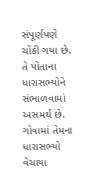સંપૂર્ણપણે ચોંકી ગયા છે. તે પોતાના ધારાસભ્યોને સંભાળવામાં અસમર્થ છે. ગોવામાં તેમના ધારાસભ્યો વેચાયા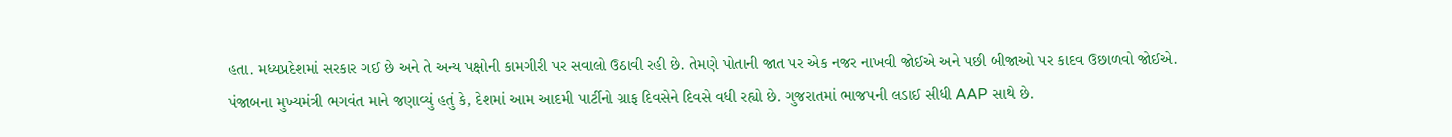હતા. મધ્યપ્રદેશમાં સરકાર ગઈ છે અને તે અન્ય પક્ષોની કામગીરી પર સવાલો ઉઠાવી રહી છે. તેમણે પોતાની જાત પર એક નજર નાખવી જોઈએ અને પછી બીજાઓ પર કાદવ ઉછાળવો જોઈએ.
પંજાબના મુખ્યમંત્રી ભગવંત માને જણાવ્યું હતું કે, દેશમાં આમ આદમી પાર્ટીનો ગ્રાફ દિવસેને દિવસે વધી રહ્યો છે. ગુજરાતમાં ભાજપની લડાઈ સીધી AAP સાથે છે.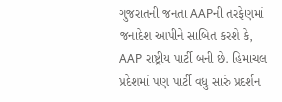ગુજરાતની જનતા AAPની તરફેણમાં જનાદેશ આપીને સાબિત કરશે કે, AAP રાષ્ટ્રીય પાર્ટી બની છે. હિમાચલ પ્રદેશમાં પણ પાર્ટી વધુ સારું પ્રદર્શન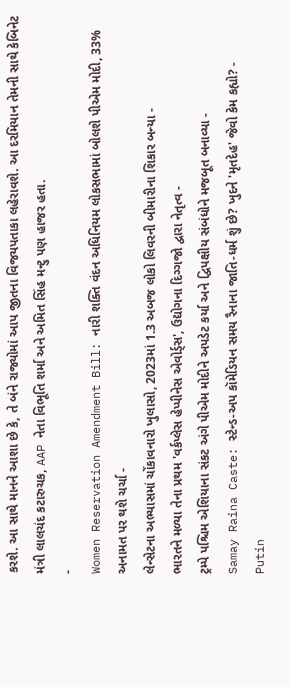કરશે. આ સાથે માનને આશા છે કે, તે બંને રાજ્યોમાં આપ જીતના વિજયપતાકા લહેરાવશે. આ દરમિયાન તેમની સાથે કેબિનેટ મંત્રી લાલચંદ કટારુચક, AAP નેતા વિભૂતિ શર્મા અને અમિત સિંહ મન્ટુ પણ હાજર હતા.
-
Women Reservation Amendment Bill: નારી શક્તિ વંદન અધિનિયમ લોકસભામાં બોલશે પીએમ મોદી, 33% અનામત પર થશે ચર્ચા -
લેન્સેટના અભ્યાસમાં ચોંકાવનારો ખુલાસો, 2023માં 1.3 અબજ લોકો લિવરની બીમારીના શિકાર બન્યા -
ભારતને મળ્યા તેના પ્રથમ 'વર્કપ્લેસ હેપ્પીનેસ એવોર્ડ્સ', ઉદ્યોગના દિગ્ગજો દ્વારા નેતૃત્વ -
ટ્રમ્પે પશ્ચિમ એશિયાના સંકટ અંગે પીએમ મોદીને અપડેટ કર્યા અને દ્વિપક્ષીય સંબંધોને મજબૂત બનાવ્યા -
Samay Raina Caste: સ્ટેન્ડ-અપ કૉમેડિયન સમય રૈનાના જાતિ-ધર્મ શું છે? ખુદને 'મૃતદેહ' જેવો કેમ કહ્યો? -
Putin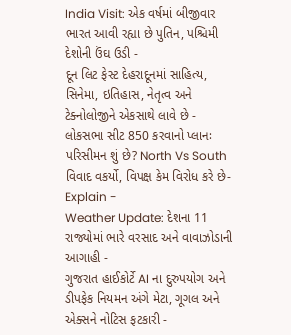India Visit: એક વર્ષમાં બીજીવાર ભારત આવી રહ્યા છે પુતિન, પશ્ચિમી દેશોની ઉંઘ ઉડી -
દૂન લિટ ફેસ્ટ દેહરાદૂનમાં સાહિત્ય, સિનેમા, ઇતિહાસ, નેતૃત્વ અને ટેક્નોલોજીને એકસાથે લાવે છે -
લોકસભા સીટ 850 કરવાનો પ્લાનઃ પરિસીમન શું છે? North Vs South વિવાદ વકર્યો, વિપક્ષ કેમ વિરોધ કરે છે- Explain -
Weather Update: દેશના 11 રાજ્યોમાં ભારે વરસાદ અને વાવાઝોડાની આગાહી -
ગુજરાત હાઈકોર્ટે AI ના દુરુપયોગ અને ડીપફેક નિયમન અંગે મેટા, ગૂગલ અને એક્સને નોટિસ ફટકારી -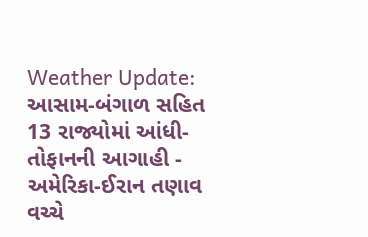Weather Update: આસામ-બંગાળ સહિત 13 રાજ્યોમાં આંધી-તોફાનની આગાહી -
અમેરિકા-ઈરાન તણાવ વચ્ચે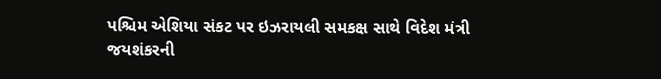પશ્ચિમ એશિયા સંકટ પર ઇઝરાયલી સમકક્ષ સાથે વિદેશ મંત્રી જયશંકરની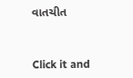વાતચીત



Click it and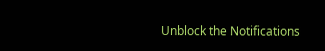Unblock the Notifications